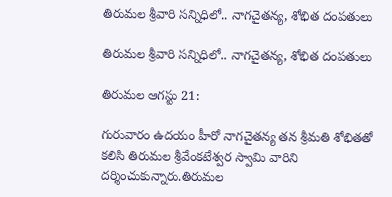తిరుమ‌ల శ్రీవారి స‌న్నిధిలో.. నాగచైతన్య, శోభిత దంప‌తులు

తిరుమ‌ల శ్రీవారి స‌న్నిధిలో.. నాగచైతన్య, శోభిత దంప‌తులు

తిరుమల ఆగస్టు 21:

గురువారం ఉదయం హీరో నాగచైతన్య తన శ్రీమ‌తి శోభితతో కలిసి తిరుమల శ్రీవేంకటేశ్వర స్వామి వారిని దర్శించుకున్నారు.తిరుమల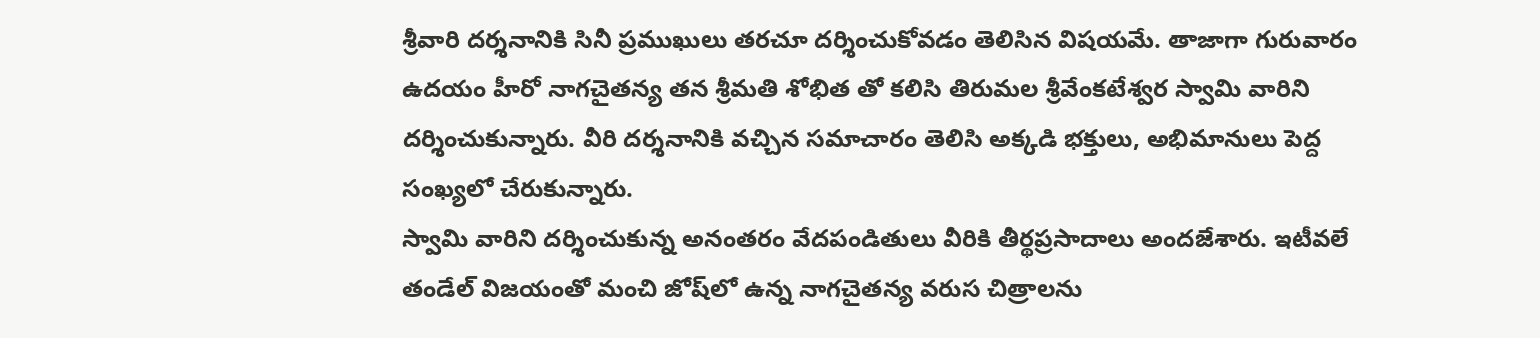శ్రీవారి దర్శనానికి సినీ ప్రముఖులు తరచూ ద‌ర్శించుకోవ‌డం తెలిసిన విష‌య‌మే. తాజాగా గురువారం ఉదయం హీరో నాగచైతన్య తన శ్రీమతి శోభిత తో కలిసి తిరుమల శ్రీవేంకటేశ్వర స్వామి వారిని దర్శించుకున్నారు. వీరి దర్శనానికి వచ్చిన సమాచారం తెలిసి అక్కడి భక్తులు, అభిమానులు పెద్ద సంఖ్యలో చేరుకున్నారు.
స్వామి వారిని దర్శించుకున్న అనంతరం వేదపండితులు వీరికి తీర్థప్రసాదాలు అందజేశారు. ఇటీవలే తండేల్ విజ‌యంతో మంచి జోష్‌లో ఉన్న నాగచైతన్య వరుస చిత్రాలను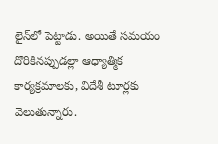లైన్‌లో పెట్టాడు. అయితే సమయం దొరికినప్పుడల్లా ఆధ్యాత్మిక కార్యక్రమాలకు, విదేశీ టూర్ల‌కు వెలుతున్నారు.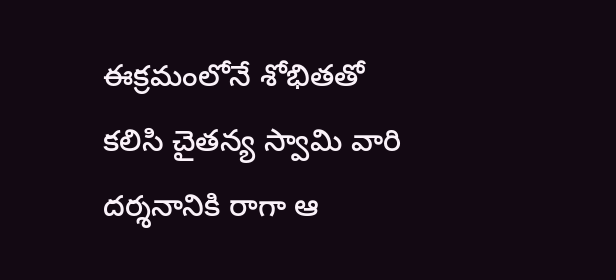ఈక్ర‌మంలోనే శోభితతో కలిసి చైత‌న్య స్వామి వారి దర్శనానికి రాగా ఆ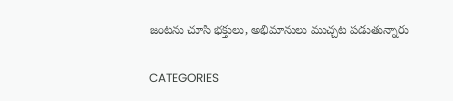జంట‌ను చూసి భ‌క్తులు, అభిమానులు ముచ్చ‌ట ప‌డుతున్నారు

CATEGORIES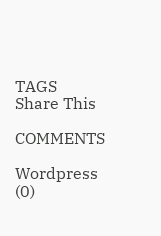TAGS
Share This

COMMENTS

Wordpress (0)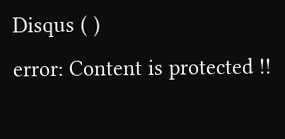Disqus ( )
error: Content is protected !!